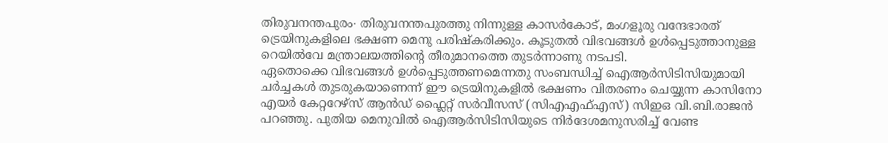തിരുവനന്തപുരം∙ തിരുവനന്തപുരത്തു നിന്നുള്ള കാസർകോട്, മംഗളൂരു വന്ദേഭാരത് ട്രെയിനുകളിലെ ഭക്ഷണ മെനു പരിഷ്കരിക്കും. കൂടുതൽ വിഭവങ്ങൾ ഉൾപ്പെടുത്താനുള്ള റെയിൽവേ മന്ത്രാലയത്തിന്റെ തീരുമാനത്തെ തുടർന്നാണു നടപടി.
ഏതൊക്കെ വിഭവങ്ങൾ ഉൾപ്പെടുത്തണമെന്നതു സംബന്ധിച്ച് ഐആർസിടിസിയുമായി ചർച്ചകൾ തുടരുകയാണെന്ന് ഈ ട്രെയിനുകളിൽ ഭക്ഷണം വിതരണം ചെയ്യുന്ന കാസിനോ എയർ കേറ്ററേഴ്സ് ആൻഡ് ഫ്ലൈറ്റ് സർവീസസ് (സിഎഎഫ്എസ്) സിഇഒ വി.ബി.രാജൻ പറഞ്ഞു. പുതിയ മെനുവിൽ ഐആർസിടിസിയുടെ നിർദേശമനുസരിച്ച് വേണ്ട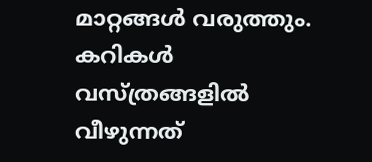മാറ്റങ്ങൾ വരുത്തും.
കറികൾ വസ്ത്രങ്ങളിൽ വീഴുന്നത്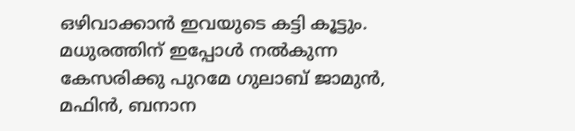ഒഴിവാക്കാൻ ഇവയുടെ കട്ടി കൂട്ടും. മധുരത്തിന് ഇപ്പോൾ നൽകുന്ന കേസരിക്കു പുറമേ ഗുലാബ് ജാമുൻ, മഫിൻ, ബനാന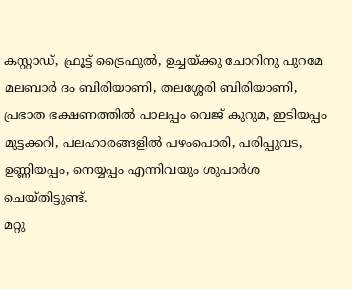കസ്റ്റാഡ്, ഫ്രൂട്ട് ട്രൈഫുൽ, ഉച്ചയ്ക്കു ചോറിനു പുറമേ മലബാർ ദം ബിരിയാണി, തലശ്ശേരി ബിരിയാണി, പ്രഭാത ഭക്ഷണത്തിൽ പാലപ്പം വെജ് കുറുമ, ഇടിയപ്പം മുട്ടക്കറി, പലഹാരങ്ങളിൽ പഴംപൊരി, പരിപ്പുവട, ഉണ്ണിയപ്പം, നെയ്യപ്പം എന്നിവയും ശുപാർശ ചെയ്തിട്ടുണ്ട്.
മറ്റു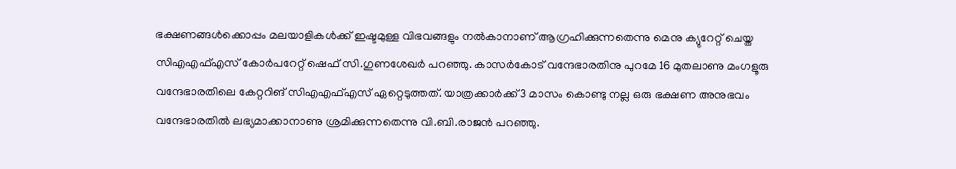ഭക്ഷണങ്ങൾക്കൊപ്പം മലയാളികൾക്ക് ഇഷ്ടമുള്ള വിഭവങ്ങളും നൽകാനാണ് ആഗ്രഹിക്കുന്നതെന്നു മെനു ക്യുറേറ്റ് ചെയ്ത സിഎഎഫ്എസ് കോർപറേറ്റ് ഷെഫ് സി.ഗുണശേഖർ പറഞ്ഞു. കാസർകോട് വന്ദേഭാരതിനു പുറമേ 16 മുതലാണു മംഗളൂരു വന്ദേഭാരതിലെ കേറ്ററിങ് സിഎഎഫ്എസ് ഏറ്റെടുത്തത്. യാത്രക്കാർക്ക് 3 മാസം കൊണ്ടു നല്ല ഒരു ഭക്ഷണ അനുഭവം വന്ദേഭാരതിൽ ലഭ്യമാക്കാനാണു ശ്രമിക്കുന്നതെന്നു വി.ബി.രാജൻ പറഞ്ഞു.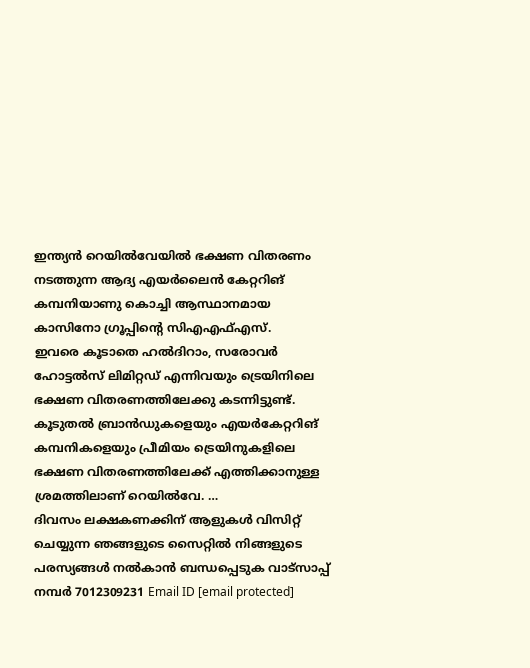ഇന്ത്യൻ റെയിൽവേയിൽ ഭക്ഷണ വിതരണം നടത്തുന്ന ആദ്യ എയർലൈൻ കേറ്ററിങ് കമ്പനിയാണു കൊച്ചി ആസ്ഥാനമായ കാസിനോ ഗ്രൂപ്പിന്റെ സിഎഎഫ്എസ്.
ഇവരെ കൂടാതെ ഹൽദിറാം, സരോവർ ഹോട്ടൽസ് ലിമിറ്റഡ് എന്നിവയും ട്രെയിനിലെ ഭക്ഷണ വിതരണത്തിലേക്കു കടന്നിട്ടുണ്ട്. കൂടുതൽ ബ്രാൻഡുകളെയും എയർകേറ്ററിങ് കമ്പനികളെയും പ്രീമിയം ട്രെയിനുകളിലെ ഭക്ഷണ വിതരണത്തിലേക്ക് എത്തിക്കാനുള്ള ശ്രമത്തിലാണ് റെയിൽവേ. …
ദിവസം ലക്ഷകണക്കിന് ആളുകൾ വിസിറ്റ് ചെയ്യുന്ന ഞങ്ങളുടെ സൈറ്റിൽ നിങ്ങളുടെ പരസ്യങ്ങൾ നൽകാൻ ബന്ധപ്പെടുക വാട്സാപ്പ് നമ്പർ 7012309231 Email ID [email protected]